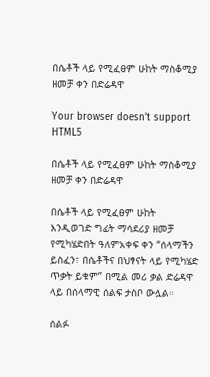በሴቶች ላይ የሚፈፀም ሁከት ማስቆሚያ ዘመቻ ቀን በድሬዳዋ

Your browser doesn’t support HTML5

በሴቶች ላይ የሚፈፀም ሁከት ማስቆሚያ ዘመቻ ቀን በድሬዳዋ

በሴቶች ላይ የሚፈፀም ሁከት እንዲወገድ ግፊት ማሳደሪያ ዘመቻ የሚካሄድበት ዓለምአቀፍ ቀን “ሰላማችን ይስፈን፣ በሴቶችና በህፃናት ላይ የሚካሄድ ጥቃት ይቁም” በሚል መሪ ቃል ድሬዳዋ ላይ በሰላማዊ ሰልፍ ታስቦ ውሏል።

ሰልፉ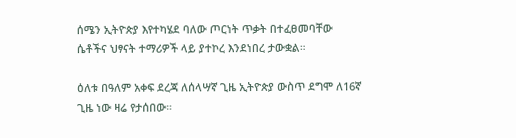ሰሜን ኢትዮጵያ እየተካሄደ ባለው ጦርነት ጥቃት በተፈፀመባቸው ሴቶችና ህፃናት ተማሪዎች ላይ ያተኮረ እንደነበረ ታውቋል።

ዕለቱ በዓለም አቀፍ ደረጃ ለሰላሣኛ ጊዜ ኢትዮጵያ ውስጥ ደግሞ ለ16ኛ ጊዜ ነው ዛሬ የታሰበው።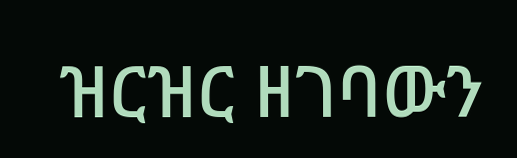ዝርዝር ዘገባውን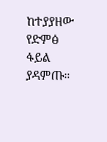ከተያያዘው የድምፅ ፋይል ያዳምጡ።